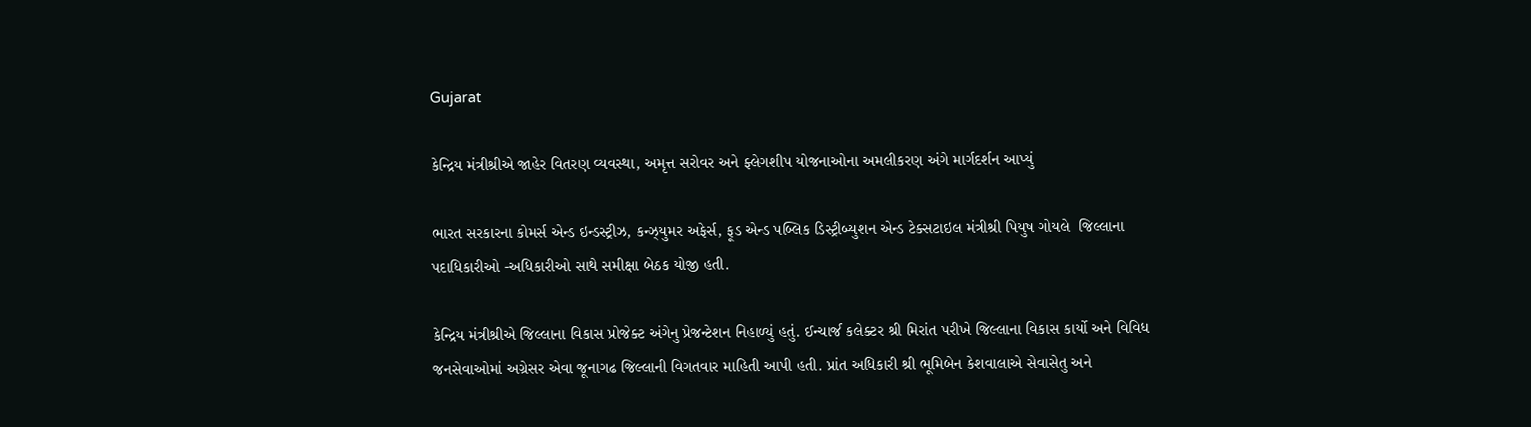Gujarat

કેન્દ્રિય મંત્રીશ્રીએ જાહેર વિતરણ વ્યવસ્થા, અમૃત્ત સરોવર અને ફ્લેગશીપ યોજનાઓના અમલીકરણ અંગે માર્ગદર્શન આપ્યું

ભારત સરકારના કોમર્સ એન્ડ ઇન્ડસ્ટ્રીઝ, કન્ઝ્યુમર અફેર્સ, ફૂડ એન્ડ પબ્લિક ડિસ્ટ્રીબ્યુશન એન્ડ ટેક્સટાઇલ મંત્રીશ્રી પિયુષ ગોયલે  જિલ્લાના પદાધિકારીઓ -અધિકારીઓ સાથે સમીક્ષા બેઠક યોજી હતી.

કેન્દ્રિય મંત્રીશ્રીએ જિલ્લાના વિકાસ પ્રોજેક્ટ અંગેનુ પ્રેજન્ટેશન નિહાળ્યું હતું. ઈન્ચાર્જ કલેક્ટર શ્રી મિરાંત પરીખે જિલ્લાના વિકાસ કાર્યો અને વિવિધ જનસેવાઓમાં અગ્રેસર એવા જૂનાગઢ જિલ્લાની વિગતવાર માહિતી આપી હતી. પ્રાંત અધિકારી શ્રી ભૂમિબેન કેશવાલાએ સેવાસેતુ અને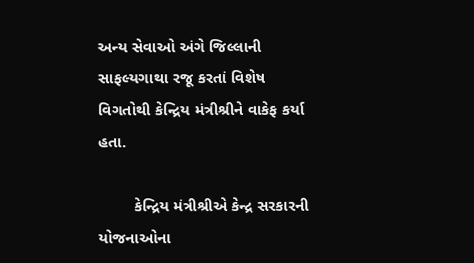અન્ય સેવાઓ અંગે જિલ્લાની સાફલ્યગાથા રજૂ કરતાં વિશેષ વિગતોથી કેન્દ્રિય મંત્રીશ્રીને વાકેફ કર્યા હતા.

        કેન્દ્રિય મંત્રીશ્રીએ કેન્દ્ર સરકારની યોજનાઓના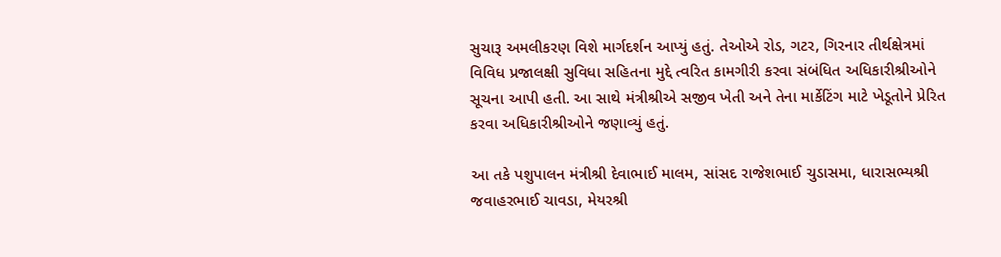સુચારૂ અમલીકરણ વિશે માર્ગદર્શન આપ્યું હતું. તેઓએ રોડ, ગટર, ગિરનાર તીર્થક્ષેત્રમાં વિવિધ પ્રજાલક્ષી સુવિધા સહિતના મુદ્દે ત્વરિત કામગીરી કરવા સંબંધિત અધિકારીશ્રીઓને સૂચના આપી હતી. આ સાથે મંત્રીશ્રીએ સજીવ ખેતી અને તેના માર્કેટિંગ માટે ખેડૂતોને પ્રેરિત કરવા અધિકારીશ્રીઓને જણાવ્યું હતું.

આ તકે પશુપાલન મંત્રીશ્રી દેવાભાઈ માલમ, સાંસદ રાજેશભાઈ ચુડાસમા, ધારાસભ્યશ્રી જવાહરભાઈ ચાવડા, મેયરશ્રી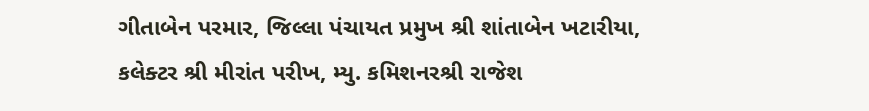ગીતાબેન પરમાર, જિલ્લા પંચાયત પ્રમુખ શ્રી શાંતાબેન ખટારીયા,  કલેક્ટર શ્રી મીરાંત પરીખ, મ્યુ. કમિશનરશ્રી રાજેશ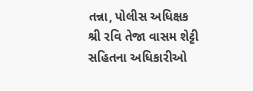તન્ના, પોલીસ અધિક્ષક શ્રી રવિ તેજા વાસમ શેટ્ટી સહિતના અધિકારીઓ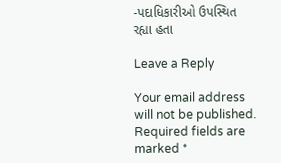-પદાધિકારીઓ ઉપસ્થિત રહ્યા હતા

Leave a Reply

Your email address will not be published. Required fields are marked *